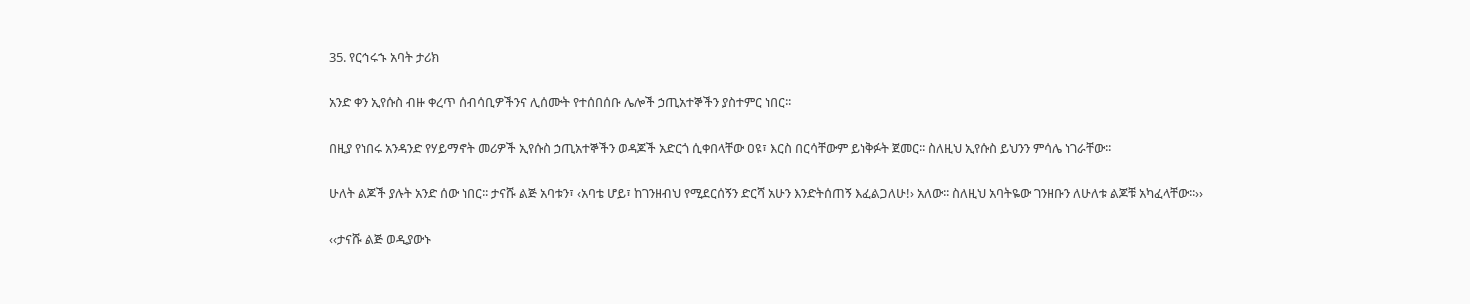35. የርኅሩኁ አባት ታሪክ

አንድ ቀን ኢየሱስ ብዙ ቀረጥ ሰብሳቢዎችንና ሊሰሙት የተሰበሰቡ ሌሎች ኃጢአተኞችን ያስተምር ነበር፡፡

በዚያ የነበሩ አንዳንድ የሃይማኖት መሪዎች ኢየሱስ ኃጢአተኞችን ወዳጆች አድርጎ ሲቀበላቸው ዐዩ፣ እርስ በርሳቸውም ይነቅፉት ጀመር፡፡ ስለዚህ ኢየሱስ ይህንን ምሳሌ ነገራቸው፡፡

ሁለት ልጆች ያሉት አንድ ሰው ነበር፡፡ ታናሹ ልጅ አባቱን፣ ‹አባቴ ሆይ፣ ከገንዘብህ የሚደርሰኝን ድርሻ አሁን እንድትሰጠኝ እፈልጋለሁ!› አለው፡፡ ስለዚህ አባትዬው ገንዘቡን ለሁለቱ ልጆቹ አካፈላቸው፡፡››

‹‹ታናሹ ልጅ ወዲያውኑ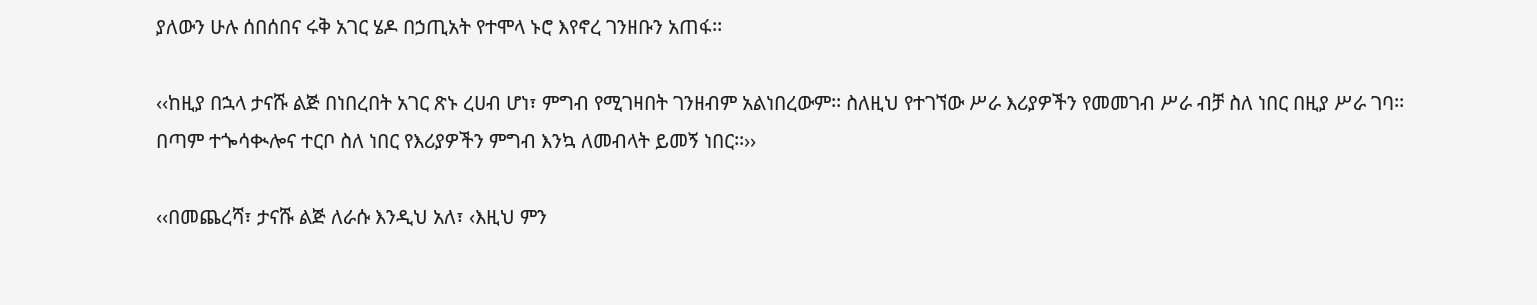ያለውን ሁሉ ሰበሰበና ሩቅ አገር ሄዶ በኃጢአት የተሞላ ኑሮ እየኖረ ገንዘቡን አጠፋ፡፡

‹‹ከዚያ በኋላ ታናሹ ልጅ በነበረበት አገር ጽኑ ረሀብ ሆነ፣ ምግብ የሚገዛበት ገንዘብም አልነበረውም፡፡ ስለዚህ የተገኘው ሥራ እሪያዎችን የመመገብ ሥራ ብቻ ስለ ነበር በዚያ ሥራ ገባ፡፡ በጣም ተጐሳቊሎና ተርቦ ስለ ነበር የእሪያዎችን ምግብ እንኳ ለመብላት ይመኝ ነበር፡፡››

‹‹በመጨረሻ፣ ታናሹ ልጅ ለራሱ እንዲህ አለ፣ ‹እዚህ ምን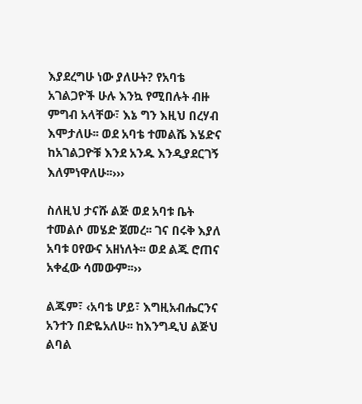እያደረግሁ ነው ያለሁት? የአባቴ አገልጋዮች ሁሉ እንኳ የሚበሉት ብዙ ምግብ አላቸው፣ እኔ ግን እዚህ በረሃብ እሞታለሁ፡፡ ወደ አባቴ ተመልሼ እሄድና ከአገልጋዮቹ እንደ አንዱ እንዲያደርገኝ እለምነዋለሁ፡፡›››

ስለዚህ ታናሹ ልጅ ወደ አባቱ ቤት ተመልሶ መሄድ ጀመረ፡፡ ገና በሩቅ እያለ አባቱ ዐየውና አዘነለት፡፡ ወደ ልጁ ሮጠና አቀፈው ሳመውም፡፡››

ልጁም፣ ‹አባቴ ሆይ፣ እግዚአብሔርንና አንተን በድዬአለሁ፡፡ ከእንግዲህ ልጅህ ልባል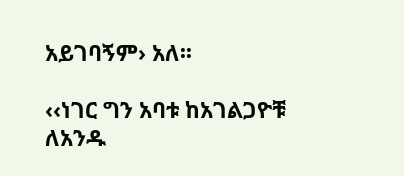አይገባኝም› አለ፡፡

‹‹ነገር ግን አባቱ ከአገልጋዮቹ ለአንዱ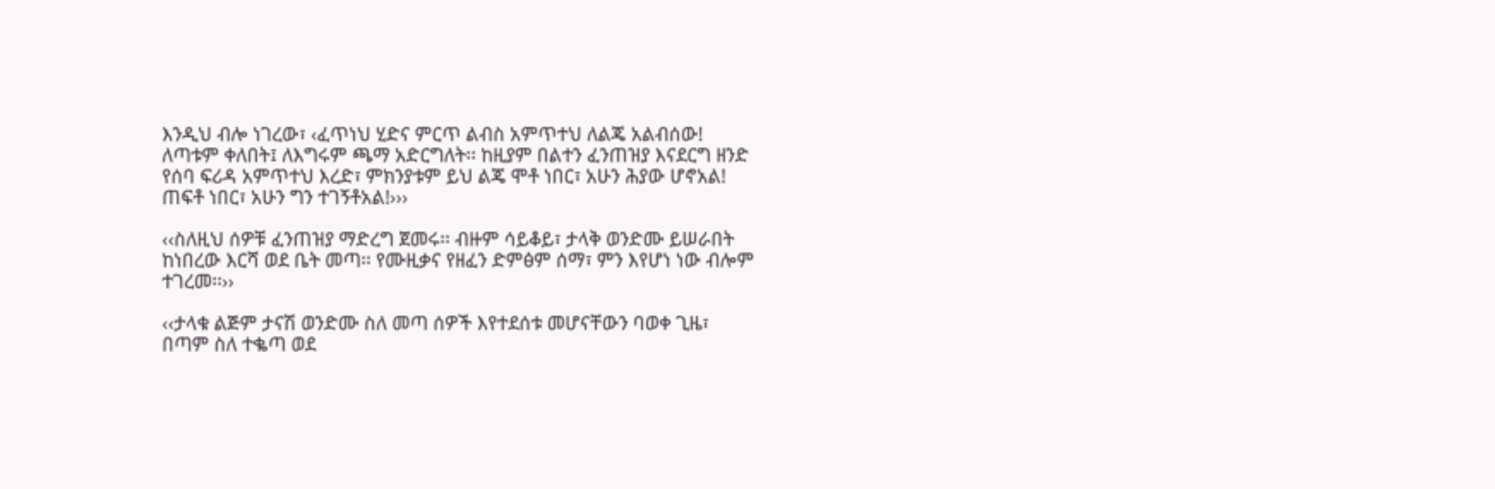እንዲህ ብሎ ነገረው፣ ‹ፈጥነህ ሂድና ምርጥ ልብስ አምጥተህ ለልጄ አልብሰው! ለጣቱም ቀለበት፤ ለእግሩም ጫማ አድርግለት፡፡ ከዚያም በልተን ፈንጠዝያ እናደርግ ዘንድ የሰባ ፍሪዳ አምጥተህ እረድ፣ ምክንያቱም ይህ ልጄ ሞቶ ነበር፣ አሁን ሕያው ሆኖአል! ጠፍቶ ነበር፣ አሁን ግን ተገኝቶአል!›››

‹‹ስለዚህ ሰዎቹ ፈንጠዝያ ማድረግ ጀመሩ፡፡ ብዙም ሳይቆይ፣ ታላቅ ወንድሙ ይሠራበት ከነበረው እርሻ ወደ ቤት መጣ፡፡ የሙዚቃና የዘፈን ድምፅም ሰማ፣ ምን እየሆነ ነው ብሎም ተገረመ፡፡››

‹‹ታላቁ ልጅም ታናሽ ወንድሙ ስለ መጣ ሰዎች እየተደሰቱ መሆናቸውን ባወቀ ጊዜ፣ በጣም ስለ ተቈጣ ወደ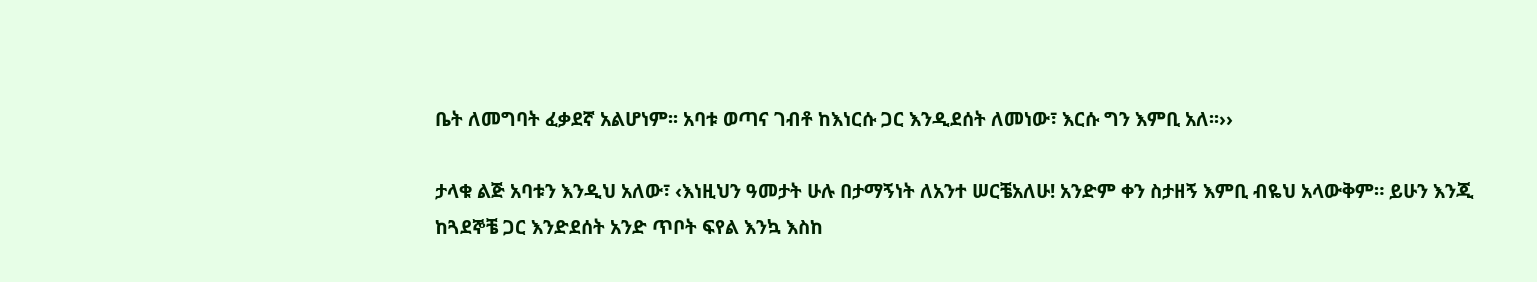ቤት ለመግባት ፈቃደኛ አልሆነም፡፡ አባቱ ወጣና ገብቶ ከእነርሱ ጋር እንዲደሰት ለመነው፣ እርሱ ግን እምቢ አለ፡፡››

ታላቁ ልጅ አባቱን እንዲህ አለው፣ ‹እነዚህን ዓመታት ሁሉ በታማኝነት ለአንተ ሠርቼአለሁ! አንድም ቀን ስታዘኝ እምቢ ብዬህ አላውቅም። ይሁን እንጂ ከጓደኞቼ ጋር እንድደሰት አንድ ጥቦት ፍየል እንኳ እስከ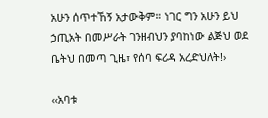አሁን ሰጥተኸኝ አታውቅም። ነገር ግን አሁን ይህ ኃጢአት በመሥራት ገንዘብህን ያባከነው ልጅህ ወደ ቤትህ በመጣ ጊዜ፣ የሰባ ፍሪዳ አረድህለት!›

‹‹አባቱ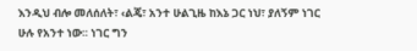እንዲህ ብሎ መለሰለት፣ ‹ልጄ፣ አንተ ሁልጊዜ ከእኔ ጋር ነህ፣ ያለኝም ነገር ሁሉ የአንተ ነው፡፡ ነገር ግን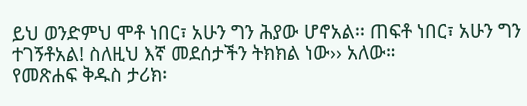ይህ ወንድምህ ሞቶ ነበር፣ አሁን ግን ሕያው ሆኖአል፡፡ ጠፍቶ ነበር፣ አሁን ግን ተገኝቶአል! ስለዚህ እኛ መደሰታችን ትክክል ነው›› አለው።
የመጽሐፍ ቅዱስ ታሪክ፡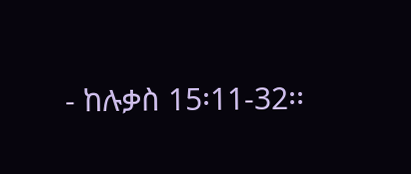- ከሉቃስ 15፡11-32፡፡